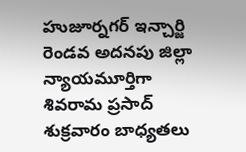హుజూర్నగర్ ఇన్చార్జి రెండవ అదనపు జిల్లా న్యాయమూర్తిగా శివరామ ప్రసాద్ శుక్రవారం బాధ్యతలు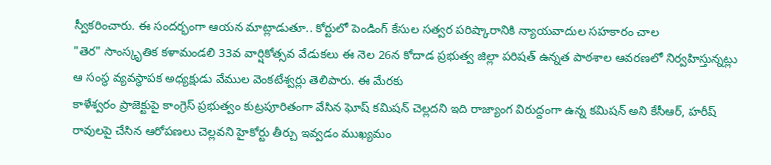స్వీకరించారు. ఈ సందర్భంగా ఆయన మాట్లాడుతూ.. కోర్టులో పెండింగ్ కేసుల సత్వర పరిష్కారానికి న్యాయవాదుల సహకారం చాల
"తెర" సాంస్కృతిక కళామండలి 33వ వార్షికోత్సవ వేడుకలు ఈ నెల 26న కోదాడ ప్రభుత్వ జిల్లా పరిషత్ ఉన్నత పాఠశాల ఆవరణలో నిర్వహిస్తున్నట్లు ఆ సంస్థ వ్యవస్థాపక అధ్యక్షుడు వేముల వెంకటేశ్వర్లు తెలిపారు. ఈ మేరకు
కాళేశ్వరం ప్రాజెక్టుపై కాంగ్రెస్ ప్రభుత్వం కుట్రపూరితంగా వేసిన ఘోష్ కమిషన్ చెల్లదని ఇది రాజ్యాంగ విరుద్దంగా ఉన్న కమిషన్ అని కేసీఆర్, హరీష్ రావులపై చేసిన ఆరోపణలు చెల్లవని హైకోర్టు తీర్చు ఇవ్వడం ముఖ్యమం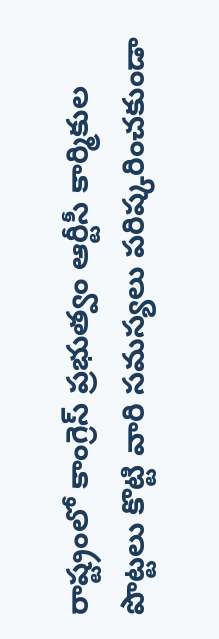రాష్ట్రంలో కాంగ్రెస్ ప్రభుత్వం ఆర్టీసీ కార్మికుల పొట్టలు కొట్టి వారి సమస్యలు పరిష్కరించకుండా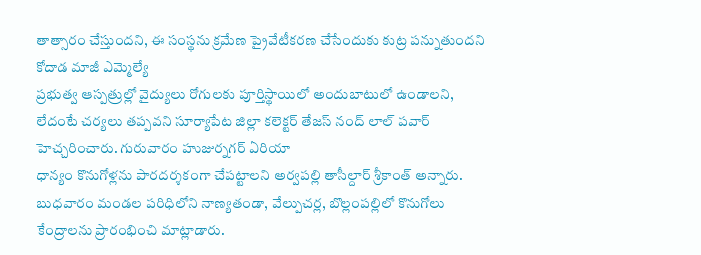తాత్సారం చేస్తుందని, ఈ సంస్థను క్రమేణ ప్రైవేటీకరణ చేసేందుకు కుట్ర పన్నుతుందని కోదాడ మాజీ ఎమ్మెల్యే
ప్రభుత్వ ఆస్పత్రుల్లో వైద్యులు రోగులకు పూర్తిస్థాయిలో అందుబాటులో ఉండాలని, లేదంటే చర్యలు తప్పవని సూర్యాపేట జిల్లా కలెక్టర్ తేజస్ నంద్ లాల్ పవార్ హెచ్చరించారు. గురువారం హుజుర్నగర్ ఏరియా
ధాన్యం కొనుగోళ్లను పారదర్శకంగా చేపట్టాలని అర్వపల్లి తాసీల్దార్ శ్రీకాంత్ అన్నారు. బుధవారం మండల పరిధిలోని నాణ్యతండా, వేల్పుచర్ల, బొల్లంపల్లిలో కొనుగోలు కేంద్రాలను ప్రారంభించి మాట్లాడారు.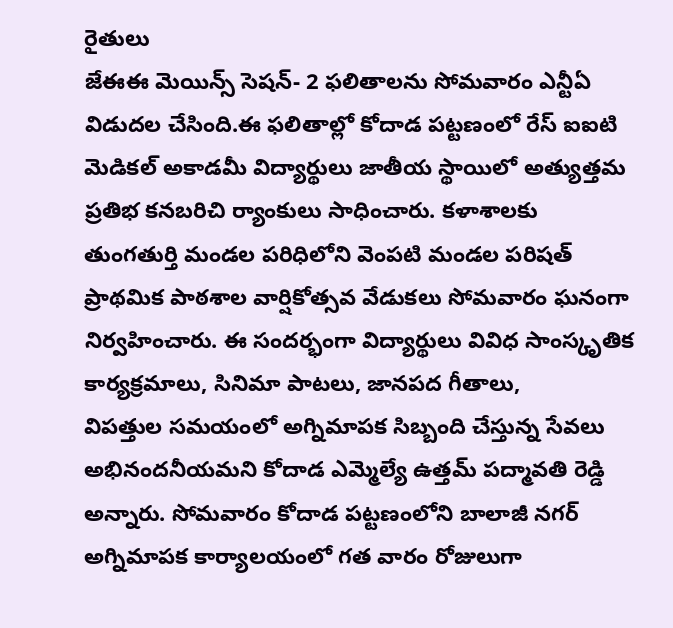రైతులు
జేఈఈ మెయిన్స్ సెషన్- 2 ఫలితాలను సోమవారం ఎన్టీఏ విడుదల చేసింది.ఈ ఫలితాల్లో కోదాడ పట్టణంలో రేస్ ఐఐటి మెడికల్ అకాడమీ విద్యార్థులు జాతీయ స్థాయిలో అత్యుత్తమ ప్రతిభ కనబరిచి ర్యాంకులు సాధించారు. కళాశాలకు
తుంగతుర్తి మండల పరిధిలోని వెంపటి మండల పరిషత్ ప్రాథమిక పాఠశాల వార్షికోత్సవ వేడుకలు సోమవారం ఘనంగా నిర్వహించారు. ఈ సందర్భంగా విద్యార్థులు వివిధ సాంస్కృతిక కార్యక్రమాలు, సినిమా పాటలు, జానపద గీతాలు,
విపత్తుల సమయంలో అగ్నిమాపక సిబ్బంది చేస్తున్న సేవలు అభినందనీయమని కోదాడ ఎమ్మెల్యే ఉత్తమ్ పద్మావతి రెడ్డి అన్నారు. సోమవారం కోదాడ పట్టణంలోని బాలాజీ నగర్ అగ్నిమాపక కార్యాలయంలో గత వారం రోజులుగా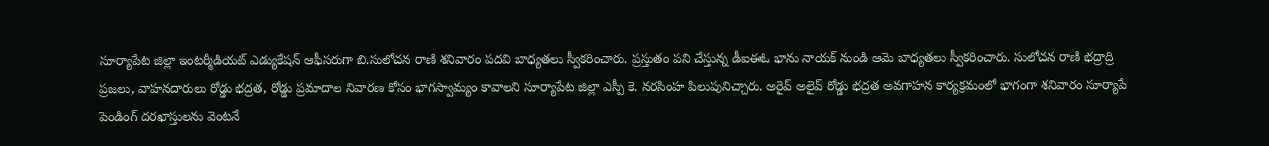సూర్యాపేట జిల్లా ఇంటర్మీడియట్ ఎడ్యుకేషన్ ఆఫీసరుగా బి.సులోచన రాణి శనివారం పదవి బాధ్యతలు స్వీకరించారు. ప్రస్తుతం పని చేస్తున్న డీఐఈఓ భాను నాయక్ నుండి ఆమె బాధ్యతలు స్వీకరించారు. సులోచన రాణి భద్రాద్రి
ప్రజలు, వాహనదారులు రోడ్డు భద్రత, రోడ్డు ప్రమాదాల నివారణ కోసం భాగస్వామ్యం కావాలని సూర్యాపేట జిల్లా ఎస్పీ కె. నరసింహ పిలుపునిచ్చారు. అరైవ్ అలైవ్ రోడ్డు భద్రత అవగాహన కార్యక్రమంలో భాగంగా శనివారం సూర్యాపే
పెండింగ్ దరఖాస్తులను వెంటనే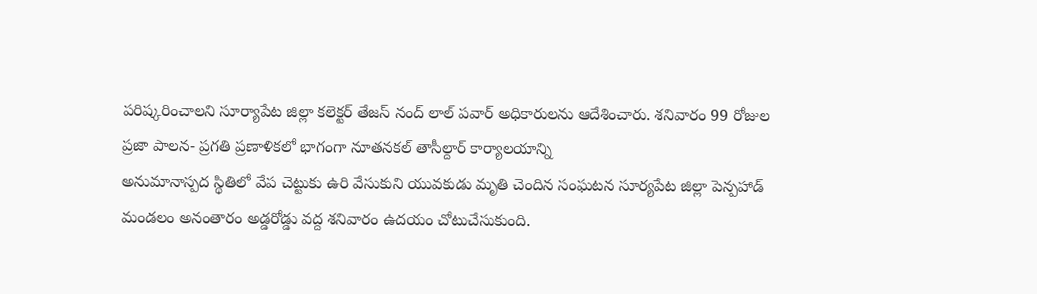పరిష్కరించాలని సూర్యాపేట జిల్లా కలెక్టర్ తేజస్ నంద్ లాల్ పవార్ అధికారులను ఆదేశించారు. శనివారం 99 రోజుల ప్రజా పాలన- ప్రగతి ప్రణాళికలో భాగంగా నూతనకల్ తాసీల్దార్ కార్యాలయాన్ని
అనుమానాస్పద స్థితిలో వేప చెట్టుకు ఉరి వేసుకుని యువకుడు మృతి చెందిన సంఘటన సూర్యపేట జిల్లా పెన్పహాడ్ మండలం అనంతారం అడ్డరోడ్డు వద్ద శనివారం ఉదయం చోటుచేసుకుంది.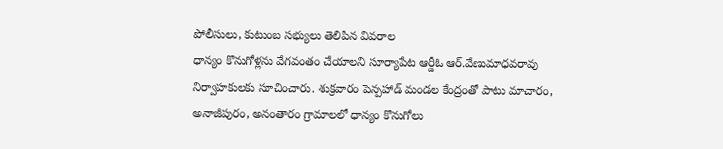పోలీసులు, కుటుంబ సభ్యులు తెలిపిన వివరాల
ధాన్యం కొనుగోళ్లను వేగవంతం చేయాలని సూర్యాపేట ఆర్డీఓ ఆర్.వేణుమాధవరావు నిర్వాహకులకు సూచించారు. శుక్రవారం పెన్పహాడ్ మండల కేంద్రంతో పాటు మాచారం, అనాజీపురం, అనంతారం గ్రామాలలో ధాన్యం కొనుగోలు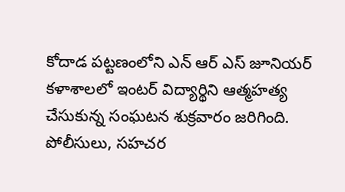కోదాడ పట్టణంలోని ఎన్ ఆర్ ఎస్ జూనియర్ కళాశాలలో ఇంటర్ విద్యార్థిని ఆత్మహత్య చేసుకున్న సంఘటన శుక్రవారం జరిగింది. పోలీసులు, సహచర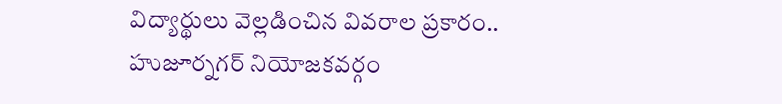విద్యార్థులు వెల్లడించిన వివరాల ప్రకారం.. హుజూర్నగర్ నియోజకవర్గం